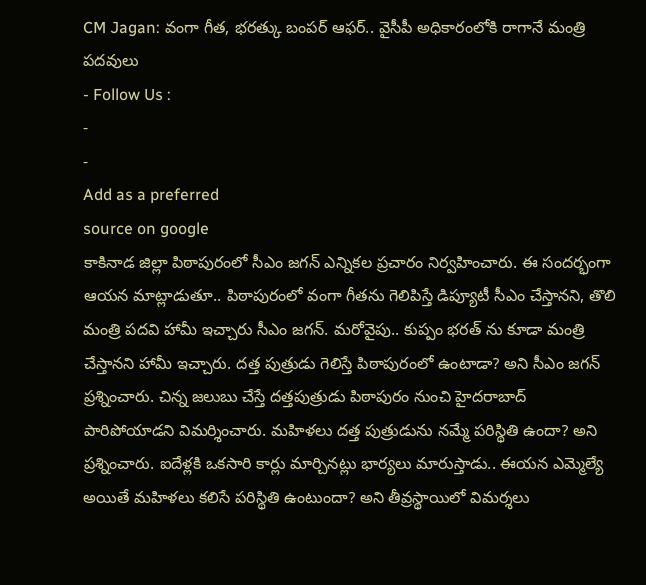CM Jagan: వంగా గీత, భరత్కు బంపర్ ఆఫర్.. వైసీపీ అధికారంలోకి రాగానే మంత్రి పదవులు
- Follow Us :
-
-
Add as a preferred
source on google
కాకినాడ జిల్లా పిఠాపురంలో సీఎం జగన్ ఎన్నికల ప్రచారం నిర్వహించారు. ఈ సందర్భంగా ఆయన మాట్లాడుతూ.. పిఠాపురంలో వంగా గీతను గెలిపిస్తే డిప్యూటీ సీఎం చేస్తానని, తొలి మంత్రి పదవి హామీ ఇచ్చారు సీఎం జగన్. మరోవైపు.. కుప్పం భరత్ ను కూడా మంత్రి చేస్తానని హామీ ఇచ్చారు. దత్త పుత్రుడు గెలిస్తే పిఠాపురంలో ఉంటాడా? అని సీఎం జగన్ ప్రశ్నించారు. చిన్న జలుబు చేస్తే దత్తపుత్రుడు పిఠాపురం నుంచి హైదరాబాద్ పారిపోయాడని విమర్శించారు. మహిళలు దత్త పుత్రుడును నమ్మే పరిస్థితి ఉందా? అని ప్రశ్నించారు. ఐదేళ్లకి ఒకసారి కార్లు మార్చినట్లు భార్యలు మారుస్తాడు.. ఈయన ఎమ్మెల్యే అయితే మహిళలు కలిసే పరిస్థితి ఉంటుందా? అని తీవ్రస్థాయిలో విమర్శలు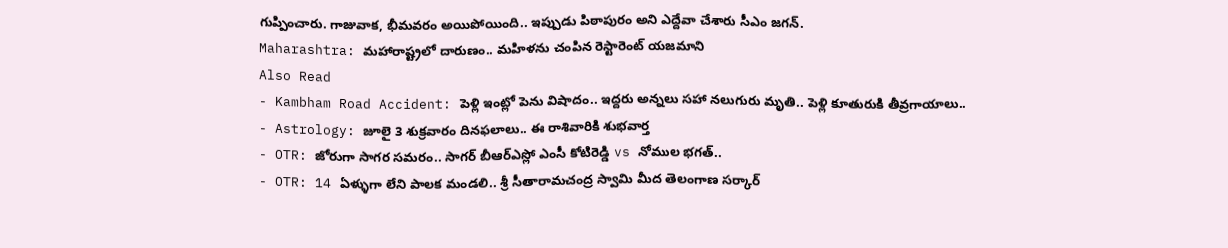గుప్పించారు. గాజువాక, భీమవరం అయిపోయింది.. ఇప్పుడు పిఠాపురం అని ఎద్దేవా చేశారు సీఎం జగన్.
Maharashtra: మహారాష్ట్రలో దారుణం.. మహిళను చంపిన రెస్టారెంట్ యజమాని
Also Read
- Kambham Road Accident: పెళ్లి ఇంట్లో పెను విషాదం.. ఇద్దరు అన్నలు సహా నలుగురు మృతి.. పెళ్లి కూతురుకి తీవ్రగాయాలు..
- Astrology: జూలై 3 శుక్రవారం దినఫలాలు.. ఈ రాశివారికి శుభవార్త
- OTR: జోరుగా సాగర సమరం.. సాగర్ బీఆర్ఎస్లో ఎంసీ కోటిరెడ్డి vs నోముల భగత్..
- OTR: 14 ఏళ్ళుగా లేని పాలక మండలి.. శ్రీ సీతారామచంద్ర స్వామి మీద తెలంగాణ సర్కార్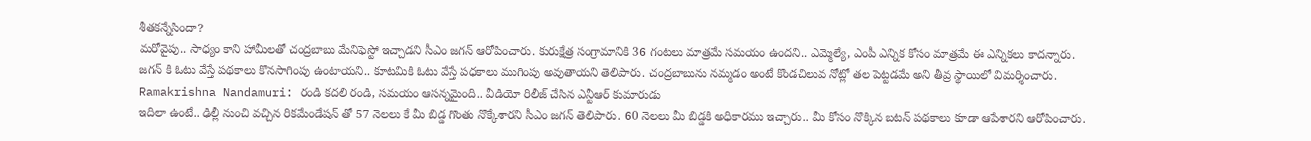శీతకన్నేసిందా?
మరోవైపు.. సాధ్యం కాని హామీలతో చంద్రబాబు మేనిఫెస్టో ఇచ్చాడని సీఎం జగన్ ఆరోపించారు. కురుక్షేత్ర సంగ్రామానికి 36 గంటలు మాత్రమే సమయం ఉందని.. ఎమ్మెల్యే, ఎంపీ ఎన్నిక కోసం మాత్రమే ఈ ఎన్నికలు కాదన్నారు. జగన్ కి ఓటు వేస్తే పథకాలు కొనసాగింపు ఉంటాయని.. కూటమికి ఓటు వేస్తే పధకాలు ముగింపు అవుతాయని తెలిపారు. చంద్రబాబును నమ్మడం అంటే కొండచిలువ నోట్లో తల పెట్టడమే అని తీవ్ర స్థాయిలో విమర్శించారు.
Ramakrishna Nandamuri: రండి కదలి రండి, సమయం ఆసన్నమైంది.. వీడియో రిలీజ్ చేసిన ఎన్టీఆర్ కుమారుడు
ఇదిలా ఉంటే.. ఢిల్లీ నుంచి వచ్చిన రికమేండేషన్ తో 57 నెలలు కే మీ బిడ్డ గొంతు నొక్కేశారని సీఎం జగన్ తెలిపారు. 60 నెలలు మీ బిడ్డకి అధికారము ఇచ్చారు.. మీ కోసం నొక్కిన బటన్ పథకాలు కూడా ఆపేశారని ఆరోపించారు.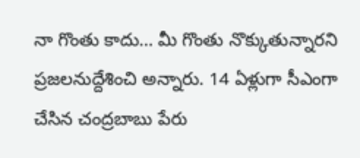నా గొంతు కాదు… మీ గొంతు నొక్కుతున్నారని ప్రజలనుద్దేశించి అన్నారు. 14 ఏళ్లుగా సీఎంగా చేసిన చంద్రబాబు పేరు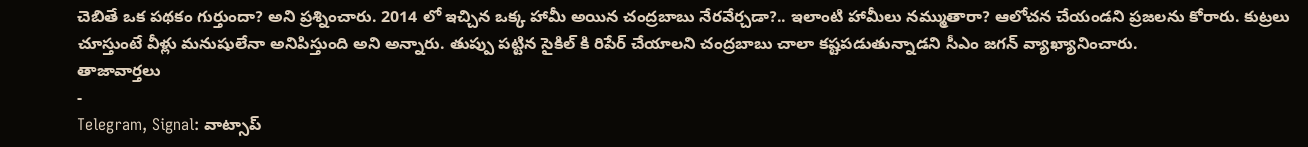చెబితే ఒక పథకం గుర్తుందా? అని ప్రశ్నించారు. 2014 లో ఇచ్చిన ఒక్క హామీ అయిన చంద్రబాబు నేరవేర్చడా?.. ఇలాంటి హామీలు నమ్ముతారా? ఆలోచన చేయండని ప్రజలను కోరారు. కుట్రలు చూస్తుంటే వీళ్లు మనుషులేనా అనిపిస్తుంది అని అన్నారు. తుప్పు పట్టిన సైకిల్ కి రిపేర్ చేయాలని చంద్రబాబు చాలా కష్టపడుతున్నాడని సీఎం జగన్ వ్యాఖ్యానించారు.
తాజావార్తలు
-
Telegram, Signal: వాట్సాప్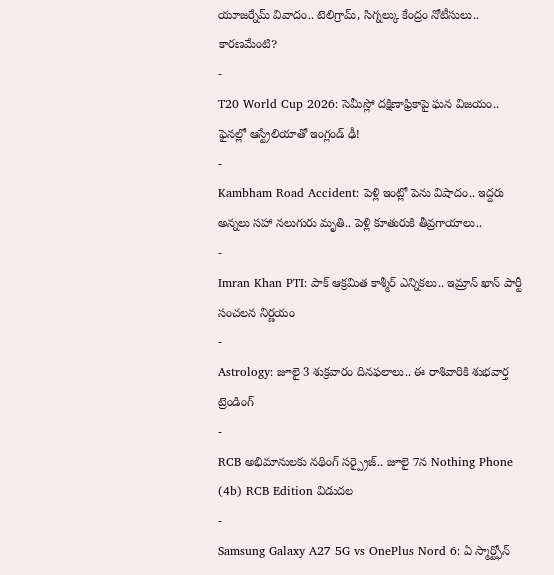యూజర్నేమ్ వివాదం.. టెలిగ్రామ్, సిగ్నల్కు కేంద్రం నోటీసులు.. కారణమేంటి?
-
T20 World Cup 2026: సెమీస్లో దక్షిణాఫ్రికాపై ఘన విజయం.. ఫైనల్లో ఆస్ట్రేలియాతో ఇంగ్లండ్ ఢీ!
-
Kambham Road Accident: పెళ్లి ఇంట్లో పెను విషాదం.. ఇద్దరు అన్నలు సహా నలుగురు మృతి.. పెళ్లి కూతురుకి తీవ్రగాయాలు..
-
Imran Khan PTI: పాక్ ఆక్రమిత కాశ్మీర్ ఎన్నికలు.. ఇమ్రాన్ ఖాన్ పార్టీ సంచలన నిర్ణయం
-
Astrology: జూలై 3 శుక్రవారం దినఫలాలు.. ఈ రాశివారికి శుభవార్త
ట్రెండింగ్
-
RCB అభిమానులకు నథింగ్ సర్ప్రైజ్.. జూలై 7న Nothing Phone (4b) RCB Edition విడుదల
-
Samsung Galaxy A27 5G vs OnePlus Nord 6: ఏ స్మార్ట్ఫోన్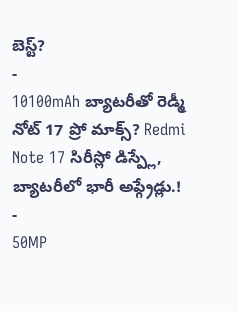బెస్ట్?
-
10100mAh బ్యాటరీతో రెడ్మీ నోట్ 17 ప్రో మాక్స్? Redmi Note 17 సిరీస్లో డిస్ప్లే, బ్యాటరీలో భారీ అప్గ్రేడ్లు.!
-
50MP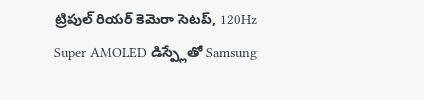ట్రిపుల్ రియర్ కెమెరా సెటప్, 120Hz Super AMOLED డిస్ప్లేతో Samsung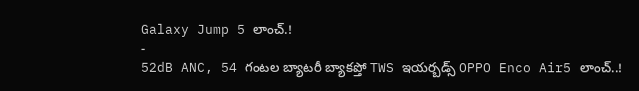Galaxy Jump 5 లాంచ్.!
-
52dB ANC, 54 గంటల బ్యాటరీ బ్యాకప్తో TWS ఇయర్బడ్స్ OPPO Enco Air5 లాంచ్..!